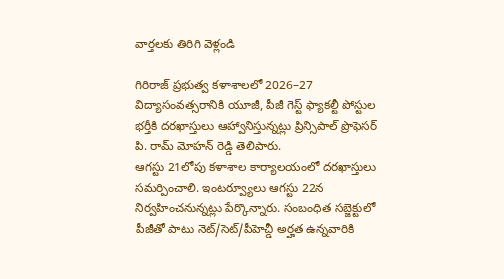వార్తలకు తిరిగి వెళ్లండి

గిరిరాజ్ ప్రభుత్వ కళాశాలలో 2026–27 విద్యాసంవత్సరానికి యూజీ, పీజీ గెస్ట్ ఫ్యాకల్టీ పోస్టుల భర్తీకి దరఖాస్తులు ఆహ్వానిస్తున్నట్లు ప్రిన్సిపాల్ ప్రొఫెసర్ పి. రామ్ మోహన్ రెడ్డి తెలిపారు.
ఆగస్టు 21లోపు కళాశాల కార్యాలయంలో దరఖాస్తులు సమర్పించాలి. ఇంటర్వ్యూలు ఆగస్టు 22న నిర్వహించనున్నట్లు పేర్కొన్నారు. సంబంధిత సబ్జెక్టులో పీజీతో పాటు నెట్/సెట్/పీహెచ్డీ అర్హత ఉన్నవారికి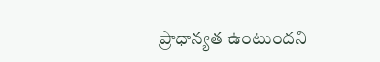ప్రాధాన్యత ఉంటుందని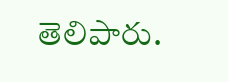తెలిపారు.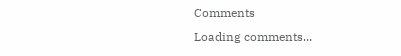Comments
Loading comments...